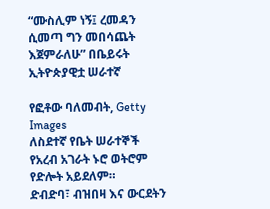“ሙስሊም ነኝ፤ ረመዳን ሲመጣ ግን መበሳጨት እጀምራለሁ” በቤይሩት ኢትዮጵያዊቷ ሠራተኛ

የፎቶው ባለመብት, Getty Images
ለስደተኛ የቤት ሠራተኞች የአረብ አገራት ኑሮ ወትሮም የድሎት አይደለም።
ድብድባ፣ ብዝበዛ እና ውርደትን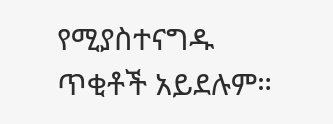የሚያስተናግዱ ጥቂቶች አይደሉም።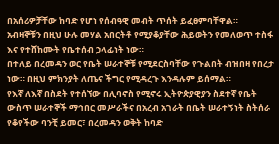በአሰሪዎቻቸው ከባድ የሆነ የሰብዓዊ መብት ጥሰት ይፈፀምባቸዋል።
አብዛኞቹን በዚህ ሁሉ መሃል አበርትቶ የሚያቆያቸው ሕይወትን የመለወጥ ተስፋ እና የተሸከሙት የቤተሰብ ኃላፊነት ነው።
በተለይ በረመዳን ወር የቤት ሠራተኞቹ የሚደርስባቸው የጉልበት ብዝበዛ የበረታ ነው። በዚህ ምክንያት ለጤና ችግር የሚዳረጉ እንዳሉም ይሰማል።
የእኛ ለእኛ በስደት የተሰኘው በሊባኖስ የሚኖሩ ኢትዮጵያዊያን ስደተኛ የቤት ውስጥ ሠራተኞች ማኅበር መሥራችና በአረብ አገራት በቤት ሠራተኝነት ስትሰራ የቆየችው ባንቺ ይመር፣ በረመዳን ወቅት ከባድ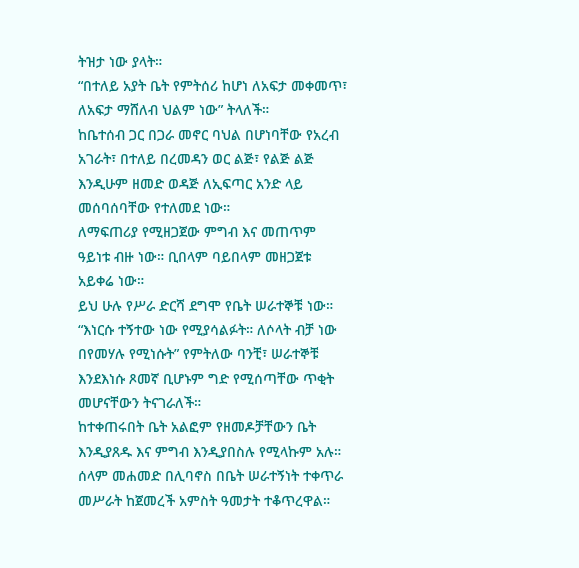ትዝታ ነው ያላት።
“በተለይ አያት ቤት የምትሰሪ ከሆነ ለአፍታ መቀመጥ፣ ለአፍታ ማሸለብ ህልም ነው” ትላለች።
ከቤተሰብ ጋር በጋራ መኖር ባህል በሆነባቸው የአረብ አገራት፣ በተለይ በረመዳን ወር ልጅ፣ የልጅ ልጅ እንዲሁም ዘመድ ወዳጅ ለኢፍጣር አንድ ላይ መሰባሰባቸው የተለመደ ነው።
ለማፍጠሪያ የሚዘጋጀው ምግብ እና መጠጥም ዓይነቱ ብዙ ነው። ቢበላም ባይበላም መዘጋጀቱ አይቀሬ ነው።
ይህ ሁሉ የሥራ ድርሻ ደግሞ የቤት ሠራተኞቹ ነው።
“እነርሱ ተኝተው ነው የሚያሳልፉት። ለሶላት ብቻ ነው በየመሃሉ የሚነሱት” የምትለው ባንቺ፣ ሠራተኞቹ እንደእነሱ ጾመኛ ቢሆኑም ግድ የሚሰጣቸው ጥቂት መሆናቸውን ትናገራለች።
ከተቀጠሩበት ቤት አልፎም የዘመዶቻቸውን ቤት እንዲያጸዱ እና ምግብ እንዲያበስሉ የሚላኩም አሉ።
ሰላም መሐመድ በሊባኖስ በቤት ሠራተኝነት ተቀጥራ መሥራት ከጀመረች አምስት ዓመታት ተቆጥረዋል።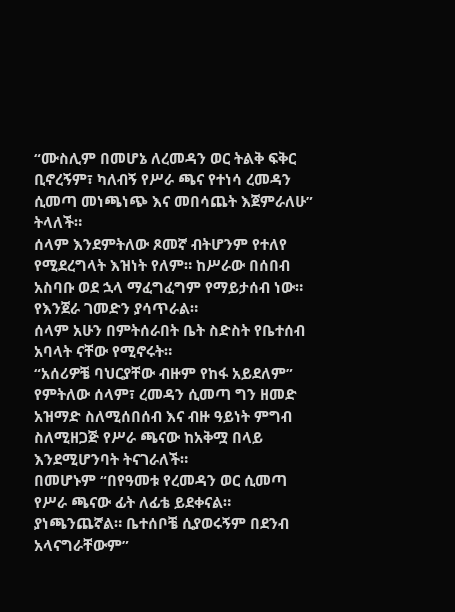“ሙስሊም በመሆኔ ለረመዳን ወር ትልቅ ፍቅር ቢኖረኝም፣ ካለብኝ የሥራ ጫና የተነሳ ረመዳን ሲመጣ መነጫነጭ እና መበሳጨት እጀምራለሁ” ትላለች።
ሰላም እንደምትለው ጾመኛ ብትሆንም የተለየ የሚደረግላት እዝነት የለም። ከሥራው በሰበብ አስባቡ ወደ ኋላ ማፈግፈግም የማይታሰብ ነው። የእንጀራ ገመድን ያሳጥራል።
ሰላም አሁን በምትሰራበት ቤት ስድስት የቤተሰብ አባላት ናቸው የሚኖሩት።
“አሰሪዎቼ ባህርያቸው ብዙም የከፋ አይደለም” የምትለው ሰላም፣ ረመዳን ሲመጣ ግን ዘመድ አዝማድ ስለሚሰበሰብ እና ብዙ ዓይነት ምግብ ስለሚዘጋጅ የሥራ ጫናው ከአቅሟ በላይ እንደሚሆንባት ትናገራለች።
በመሆኑም “በየዓመቱ የረመዳን ወር ሲመጣ የሥራ ጫናው ፊት ለፊቴ ይደቀናል። ያነጫንጨኛል። ቤተሰቦቼ ሲያወሩኝም በደንብ አላናግራቸውም”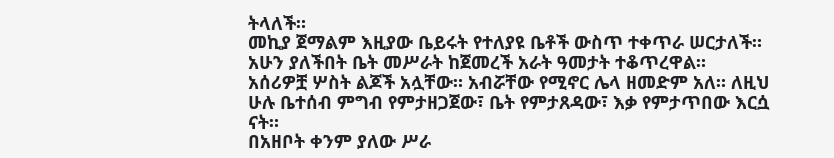ትላለች።
መኪያ ጀማልም እዚያው ቤይሩት የተለያዩ ቤቶች ውስጥ ተቀጥራ ሠርታለች።
አሁን ያለችበት ቤት መሥራት ከጀመረች አራት ዓመታት ተቆጥረዋል።
አሰሪዎቿ ሦስት ልጆች አሏቸው። አብሯቸው የሚኖር ሌላ ዘመድም አለ። ለዚህ ሁሉ ቤተሰብ ምግብ የምታዘጋጀው፣ ቤት የምታጸዳው፣ እቃ የምታጥበው እርሷ ናት።
በአዘቦት ቀንም ያለው ሥራ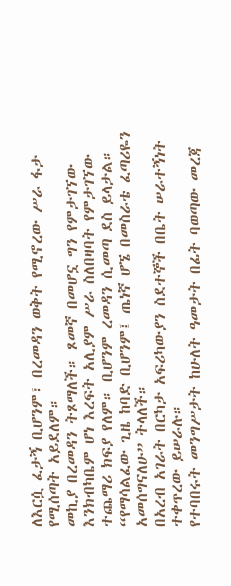ለእርሷ ፈታኝ ቢሆንም፣ በረመዳን ወቅት የሚኖረው ሥራ ፋታ የሚሰጣት አይደለም።
መኪያ በረመዳን ትጾማለች። ጾመኛ በመሆኗ ግን የምታገኘው እንክብካቤም ሆነ እረፍት አሊያም ሥራ ስለበዛባት የምታገኘው ተጨማሪ ክፍያ የለም። ቢሆንም ረመዳን ሲመጣ ደስ ይላታል።
“የማሳልፈው ጊዜ ከባድ ቢሆንም፤ ጤነኛ ሆኜ በመስራቴ ፈጣሪዬን አመሰግናለሁ” ትላለች።
በአረብ አገራት በርካታ አፍሪካውያን ስደተኞች በቤት ሠራተኝነት ተቀጥረው ይሠራሉ።
የተባበሩት መንግሥታት ከሁለት ዓመታት በፊት ባወጣው መረጃ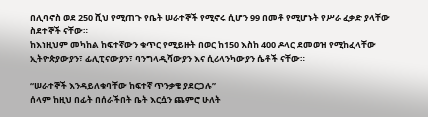በሊባኖስ ወደ 250 ሺህ የሚጠጉ የቤት ሠራተኞች የሚኖሩ ሲሆን 99 በመቶ የሚሆኑት የሥራ ፈቃድ ያላቸው ስደተኞች ናቸው።
ከእነዚህም መካከል ከፍተኛውን ቁጥር የሚይዙት በወር ከ150 እስከ 400 ዶላር ደመወዝ የሚከፈላቸው ኢትዮጵያውያን፣ ፊሊፒናውያን፣ ባንግላዲሻውያን እና ሲሪላንካውያን ሴቶች ናቸው።

“ሠራተኞች እንዳይለቁባቸው ከፍተኛ ጥንቃቄ ያደርጋሉ”
ሰላም ከዚህ በፊት በሰራችበት ቤት እርሷን ጨምሮ ሁለት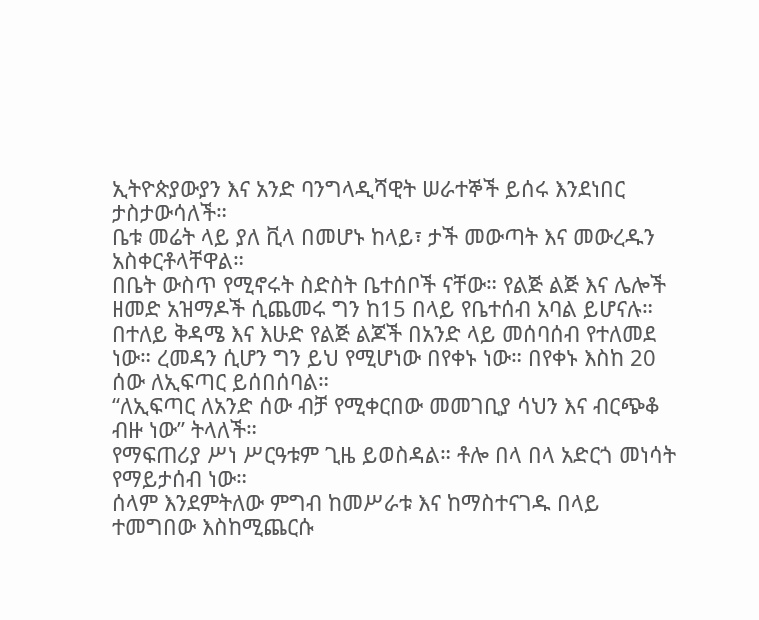ኢትዮጵያውያን እና አንድ ባንግላዲሻዊት ሠራተኞች ይሰሩ እንደነበር ታስታውሳለች።
ቤቱ መሬት ላይ ያለ ቪላ በመሆኑ ከላይ፣ ታች መውጣት እና መውረዱን አስቀርቶላቸዋል።
በቤት ውስጥ የሚኖሩት ስድስት ቤተሰቦች ናቸው። የልጅ ልጅ እና ሌሎች ዘመድ አዝማዶች ሲጨመሩ ግን ከ15 በላይ የቤተሰብ አባል ይሆናሉ።
በተለይ ቅዳሜ እና እሁድ የልጅ ልጆች በአንድ ላይ መሰባሰብ የተለመደ ነው። ረመዳን ሲሆን ግን ይህ የሚሆነው በየቀኑ ነው። በየቀኑ እስከ 20 ሰው ለኢፍጣር ይሰበሰባል።
“ለኢፍጣር ለአንድ ሰው ብቻ የሚቀርበው መመገቢያ ሳህን እና ብርጭቆ ብዙ ነው” ትላለች።
የማፍጠሪያ ሥነ ሥርዓቱም ጊዜ ይወስዳል። ቶሎ በላ በላ አድርጎ መነሳት የማይታሰብ ነው።
ሰላም እንደምትለው ምግብ ከመሥራቱ እና ከማስተናገዱ በላይ ተመግበው እስከሚጨርሱ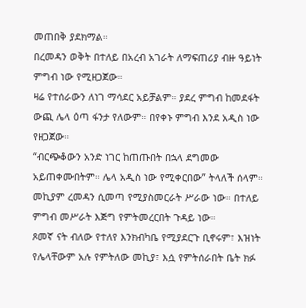መጠበቅ ያደክማል።
በረመዳን ወቅት በተለይ በአረብ አገራት ለማፍጠሪያ ብዙ ዓይነት ምግብ ነው የሚዘጋጀው።
ዛሬ የተሰራውን ለነገ ማሳደር አይቻልም። ያደረ ምግብ ከመደፋት ውጪ ሌላ ዕጣ ፋንታ የለውም። በየቀኑ ምግብ እንደ አዲስ ነው የዘጋጀው።
“ብርጭቆውን አንድ ነገር ከጠጡበት በኋላ ደግመው አይጠቀሙበትም። ሌላ አዲስ ነው የሚቀርበው” ትላለች ሰላም።
መኪያም ረመዳን ሲመጣ የሚያስመርራት ሥራው ነው። በተለይ ምግብ መሥራት እጅግ የምትመረርበት ጉዳይ ነው።
ጾመኛ ናት ብለው የተለየ እንክብካቤ የሚያደርጉ ቢኖሩም፣ እዝነት የሌላቸውም አሉ የምትለው መኪያ፣ እሷ የምትሰራበት ቤት ክፉ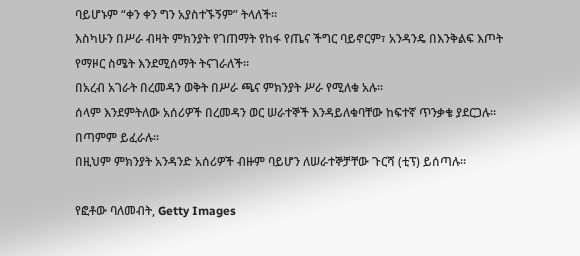ባይሆኑም “ቀን ቀን ግን አያስተኙኝም” ትላለች።
እስካሁን በሥራ ብዛት ምክንያት የገጠማት የከፋ የጤና ችግር ባይኖርም፣ አንዳንዴ በእንቅልፍ እጦት የማዞር ስሜት እንደሚሰማት ትናገራለች።
በአረብ አገራት በረመዳን ወቅት በሥራ ጫና ምክንያት ሥራ የሚለቁ አሉ።
ሰላም እንደምትለው አሰሪዎች በረመዳን ወር ሠራተኞች እንዳይለቁባቸው ከፍተኛ ጥንቃቄ ያደርጋሉ። በጣምም ይፈራሉ።
በዚህም ምክንያት አንዳንድ አሰሪዎች ብዙም ባይሆን ለሠራተኞቻቸው ጉርሻ (ቲፕ) ይሰጣሉ።

የፎቶው ባለመብት, Getty Images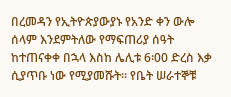በረመዳን የኢትዮጵያውያኑ የአንድ ቀን ውሎ
ሰላም እንደምትለው የማፍጠሪያ ሰዓት ከተጠናቀቀ በኋላ እስከ ሌሊቱ 6፡00 ድረስ እቃ ሲያጥቡ ነው የሚያመሹት። የቤት ሠራተኞቹ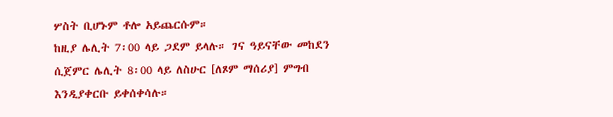ሦስት ቢሆኑም ቶሎ አይጨርሱም።
ከዚያ ሌሊት 7፡00 ላይ ጋደም ይላሉ። ገና ዓይናቸው መከደን ሲጀምር ሌሊት 8፡00 ላይ ለስሁር [ለጾም ማሰሪያ] ምግብ እንዲያቀርቡ ይቀሰቀሳሉ።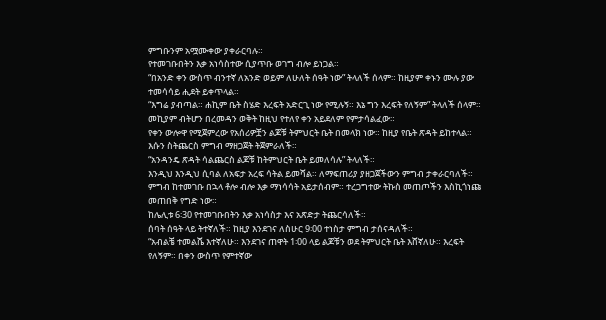ምግቡንም አሟሙቀው ያቀራርባሉ።
የተመገቡበትን እቃ አነሳስተው ሲያጥቡ ወገግ ብሎ ይነጋል።
“በአንድ ቀን ውስጥ ብንተኛ ለአንድ ወይም ለሁለት ሰዓት ነው” ትላለች ሰላም። ከዚያም ቀኑን ሙሉ ያው ተመሳሳይ ሒደት ይቀጥላል።
“እግሬ ያብጣል። ሐኪም ቤት ስሄድ እረፍት አድርጊ ነው የሚሉኝ። እኔ ግን እረፍት የለኝም” ትላለች ሰላም።
መኪያም ብትሆን በረመዳን ወቅት ከዚህ የተለየ ቀን አይደለም የምታሳልፈው።
የቀን ውሎዋ የሚጀምረው የአሰሪዎቿን ልጆቹ ትምህርት ቤት በመላክ ነው። ከዚያ የቤት ጽዳት ይከተላል። እሱን ስትጨርስ ምግብ ማዘጋጀት ትጀምራለች።
“አንዳንዴ ጽዳት ሳልጨርስ ልጆቹ ከትምህርት ቤት ይመለሳሉ” ትላለች።
እንዲህ እንዲህ ሲባል ለአፍታ አረፍ ሳትል ይመሻል። ለማፍጠሪያ ያዘጋጀችውን ምግብ ታቀራርባለች። ምግብ ከተመገቡ በኋላ ቶሎ ብሎ እቃ ማነሳሳት አይታሰብም። ተረጋግተው ትኩስ መጠጦችን እስኪጎነጩ መጠበቅ የግድ ነው።
ከሌሊቱ 6፡30 የተመገቡበትን እቃ አነሳስታ እና አጽድታ ትጨርሳለች።
ሰባት ሰዓት ላይ ትተኛለች። ከዚያ እንደገና ለስሁር 9፡00 ተነስታ ምግብ ታሰናዳለች።
“አብልቼ ተመልሼ እተኛለሁ። እንደገና ጠዋት 1፡00 ላይ ልጆቹን ወደ ትምህርት ቤት እሸኛለሁ። እረፍት የለኝም። በቀን ውስጥ የምተኛው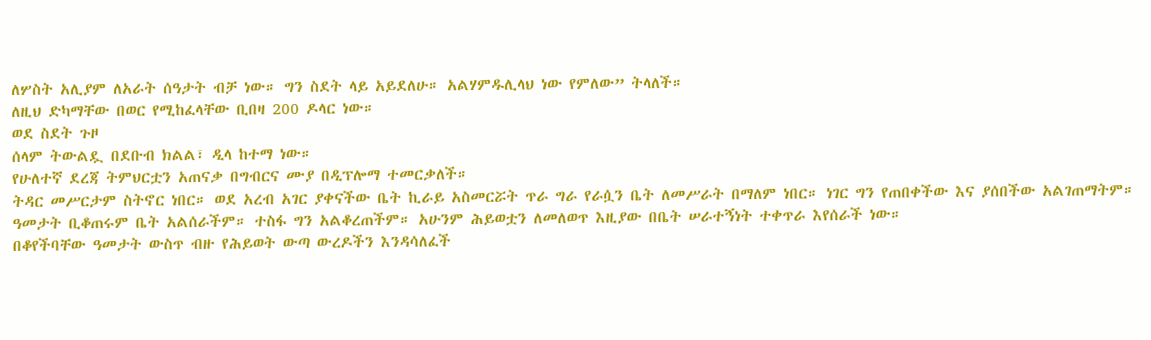ለሦስት አሊያም ለአራት ሰዓታት ብቻ ነው። ግን ስደት ላይ አይደለሁ። አልሃምዱሊላህ ነው የምለው” ትላለች።
ለዚህ ድካማቸው በወር የሚከፈላቸው ቢበዛ 200 ዶላር ነው።
ወደ ስደት ጉዞ
ሰላም ትውልዷ በደቡብ ክልል፣ ዲላ ከተማ ነው።
የሁለተኛ ደረጃ ትምህርቷን አጠናቃ በግብርና ሙያ በዲፕሎማ ተመርቃለች።
ትዳር መሥርታም ስትኖር ነበር። ወደ አረብ አገር ያቀናችው ቤት ኪራይ አስመርሯት ጥራ ግራ የራሷን ቤት ለመሥራት በማለም ነበር። ነገር ግን የጠበቀችው እና ያሰበችው አልገጠማትም።
ዓመታት ቢቆጠሩም ቤት አልሰራችም። ተስፋ ግን አልቆረጠችም። አሁንም ሕይወቷን ለመለወጥ እዚያው በቤት ሠራተኝነት ተቀጥራ እየሰራች ነው።
በቆየችባቸው ዓመታት ውስጥ ብዙ የሕይወት ውጣ ውረዶችን እንዳሳለፈች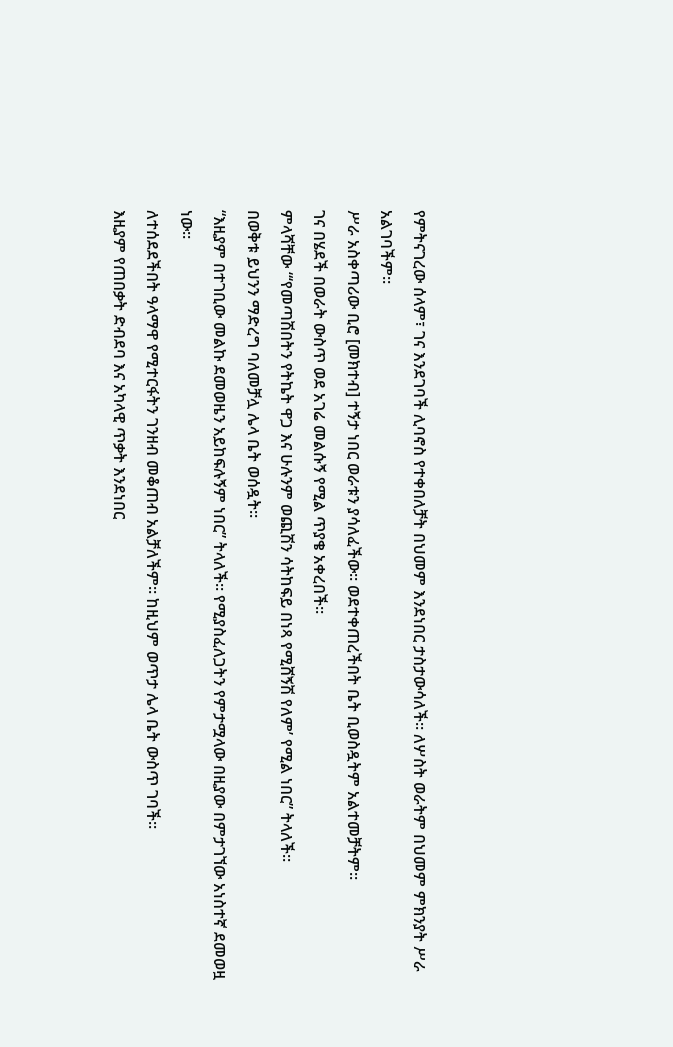የምትናገረው ሰላም፣ ገና እንደገባች ሊባኖስ የተቀበለቻት በህመም እንደነበር ታስታውሳለች። ለሦስት ወራትም በህመም ምክንያት ሥራ አልገባችም።
ሥራ አስቀጣሪው ቢሮ [መክተብ] ተኝታ ነበር ወራቱን ያሳለፈችው። ወደተቀጠረችበት ቤት ቢወስዷትም አልተመቻትም።
ገና በሄደች በወራት ውስጥ ወደ አገሬ መልሱኝ የሚል ጥያቄ አቀረበች።
ምላሻቸው “‘የመጣሽበትን የትኬት ዋጋ እና ሁሉንም ወጪሽን ሳትከፍይ በነጻ የሚሸኝሽ የለም’ የሚል ነበር” ትላለች።
በወቅቱ ይህንን ማድረግ ባለመቻሏ ሌላ ቤት ወሰዷት።
“እዚያም በተገቢው መልኩ ደመወዜን አይከፍሉኝም ነበር” ትላለች። የሚያስፈለጋትን የምታሟላው በዚያው በምታገኘው አነስተኛ ደመወዟ ነው።
ለተሰደደችበት ዓላማዋ የሚተርፋትን ገንዘብ መቆጠብ አልቻለችም። ከዚህም ወጥታ ሌላ ቤት ውስጥ ገባች።
እዚያም የጠበቃት ድብደባ እና አካላዊ ጥቃት እንደነበር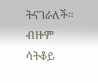ትናገራለች። ብዙም ሳትቆይ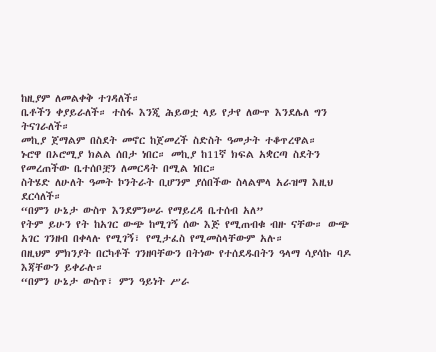ከዚያም ለመልቀቅ ተገዳለች።
ቤቶችን ቀያይራለች። ተስፋ እንጂ ሕይወቷ ላይ የታየ ለውጥ እንደሌለ ግን ትናገራለች።
መኪያ ጀማልም በስደት መኖር ከጀመረች ስድስት ዓመታት ተቆጥረዋል።
ኑሮዋ በኦሮሚያ ክልል ሰበታ ነበር። መኪያ ከ11ኛ ክፍል አቋርጣ ስደትን የመረጠችው ቤተሰቦቿን ለመርዳት በሚል ነበር።
ስትሄድ ለሁለት ዓመት ኮንትራት ቢሆንም ያሰበችው ስላልሞላ አራዝማ እዚህ ደርሳለች።
“በምን ሁኔታ ውስጥ እንደምንሠራ የማይረዳ ቤተሰብ አለ”
የትም ይሁን የት ከአገር ውጭ ከሚገኝ ሰው እጅ የሚጠብቁ ብዙ ናቸው። ውጭ አገር ገንዘብ በቀላሉ የሚገኝ፣ የሚታፈስ የሚመስላቸውም አሉ።
በዚህም ምክንያት በርካቶች ገንዘባቸውን በትነው የተሰደዱበትን ዓላማ ሳያሳኩ ባዶ እጃቸውን ይቀራሉ።
“በምን ሁኔታ ውስጥ፣ ምን ዓይነት ሥራ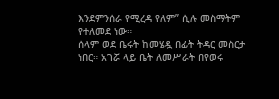እንደምንሰራ የሚረዳ የለም” ሲሉ መስማትም የተለመደ ነው።
ሰላም ወደ ቤሩት ከመሄዷ በፊት ትዳር መስርታ ነበር። አገሯ ላይ ቤት ለመሥራት በየወሩ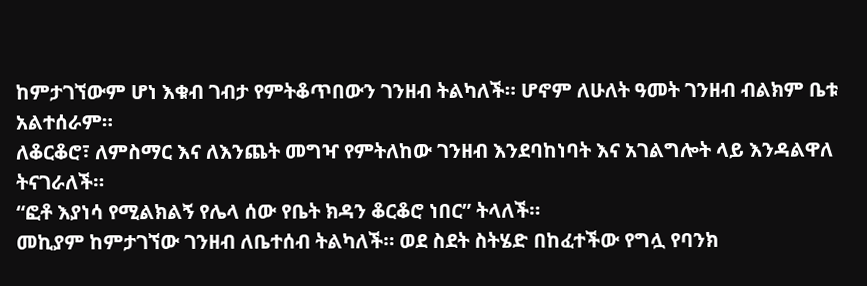ከምታገኘውም ሆነ እቁብ ገብታ የምትቆጥበውን ገንዘብ ትልካለች። ሆኖም ለሁለት ዓመት ገንዘብ ብልክም ቤቱ አልተሰራም።
ለቆርቆሮ፣ ለምስማር እና ለእንጨት መግዣ የምትለከው ገንዘብ እንደባከነባት እና አገልግሎት ላይ እንዳልዋለ ትናገራለች።
“ፎቶ እያነሳ የሚልክልኝ የሌላ ሰው የቤት ክዳን ቆርቆሮ ነበር” ትላለች።
መኪያም ከምታገኘው ገንዘብ ለቤተሰብ ትልካለች። ወደ ስደት ስትሄድ በከፈተችው የግሏ የባንክ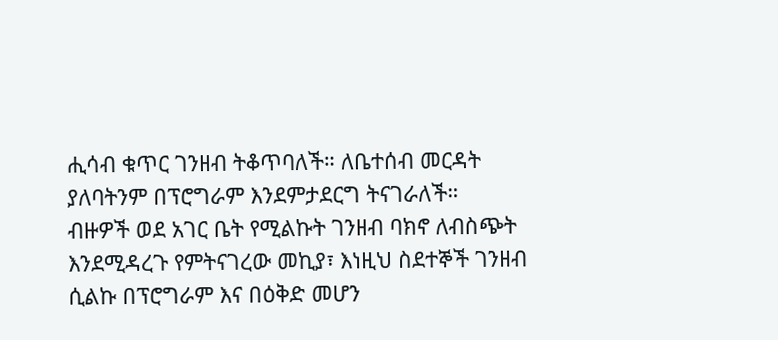ሒሳብ ቁጥር ገንዘብ ትቆጥባለች። ለቤተሰብ መርዳት ያለባትንም በፕሮግራም እንደምታደርግ ትናገራለች።
ብዙዎች ወደ አገር ቤት የሚልኩት ገንዘብ ባክኖ ለብስጭት እንደሚዳረጉ የምትናገረው መኪያ፣ እነዚህ ስደተኞች ገንዘብ ሲልኩ በፕሮግራም እና በዕቅድ መሆን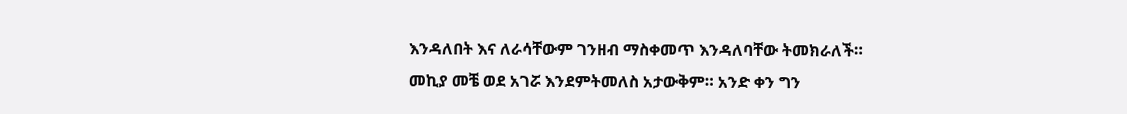እንዳለበት እና ለራሳቸውም ገንዘብ ማስቀመጥ እንዳለባቸው ትመክራለች።
መኪያ መቼ ወደ አገሯ እንደምትመለስ አታውቅም። አንድ ቀን ግን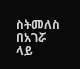ስትመለስ በአገሯ ላይ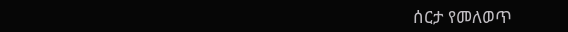ሰርታ የመለወጥ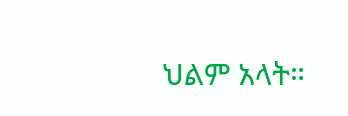ህልም አላት።